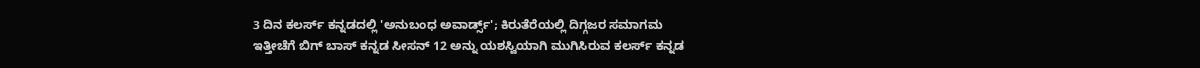3 ದಿನ ಕಲರ್ಸ್ ಕನ್ನಡದಲ್ಲಿ 'ಅನುಬಂಧ ಅವಾರ್ಡ್ಸ್'; ಕಿರುತೆರೆಯಲ್ಲಿ ದಿಗ್ಗಜರ ಸಮಾಗಮ
ಇತ್ತೀಚೆಗೆ ಬಿಗ್ ಬಾಸ್ ಕನ್ನಡ ಸೀಸನ್ 12 ಅನ್ನು ಯಶಸ್ವಿಯಾಗಿ ಮುಗಿಸಿರುವ ಕಲರ್ಸ್ ಕನ್ನಡ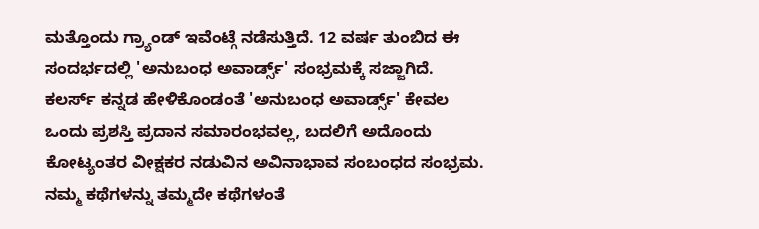ಮತ್ತೊಂದು ಗ್ರ್ಯಾಂಡ್ ಇವೆಂಟ್ಗೆ ನಡೆಸುತ್ತಿದೆ. 12 ವರ್ಷ ತುಂಬಿದ ಈ ಸಂದರ್ಭದಲ್ಲಿ 'ಅನುಬಂಧ ಅವಾರ್ಡ್ಸ್' ಸಂಭ್ರಮಕ್ಕೆ ಸಜ್ಜಾಗಿದೆ.
ಕಲರ್ಸ್ ಕನ್ನಡ ಹೇಳಿಕೊಂಡಂತೆ 'ಅನುಬಂಧ ಅವಾರ್ಡ್ಸ್' ಕೇವಲ ಒಂದು ಪ್ರಶಸ್ತಿ ಪ್ರದಾನ ಸಮಾರಂಭವಲ್ಲ, ಬದಲಿಗೆ ಅದೊಂದು ಕೋಟ್ಯಂತರ ವೀಕ್ಷಕರ ನಡುವಿನ ಅವಿನಾಭಾವ ಸಂಬಂಧದ ಸಂಭ್ರಮ. ನಮ್ಮ ಕಥೆಗಳನ್ನು ತಮ್ಮದೇ ಕಥೆಗಳಂತೆ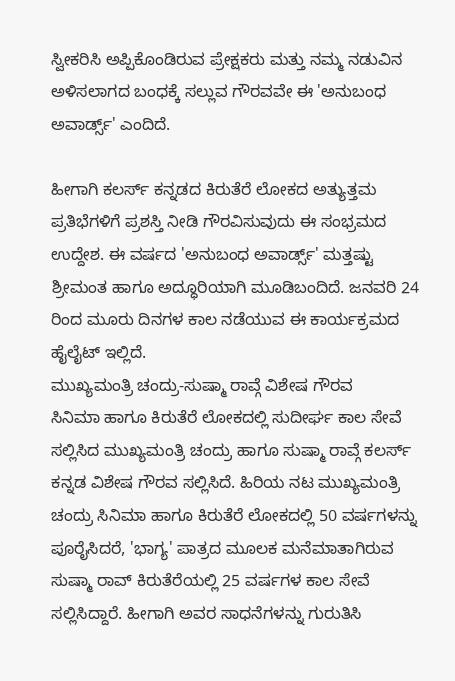ಸ್ವೀಕರಿಸಿ ಅಪ್ಪಿಕೊಂಡಿರುವ ಪ್ರೇಕ್ಷಕರು ಮತ್ತು ನಮ್ಮ ನಡುವಿನ ಅಳಿಸಲಾಗದ ಬಂಧಕ್ಕೆ ಸಲ್ಲುವ ಗೌರವವೇ ಈ 'ಅನುಬಂಧ ಅವಾರ್ಡ್ಸ್' ಎಂದಿದೆ.

ಹೀಗಾಗಿ ಕಲರ್ಸ್ ಕನ್ನಡದ ಕಿರುತೆರೆ ಲೋಕದ ಅತ್ಯುತ್ತಮ ಪ್ರತಿಭೆಗಳಿಗೆ ಪ್ರಶಸ್ತಿ ನೀಡಿ ಗೌರವಿಸುವುದು ಈ ಸಂಭ್ರಮದ ಉದ್ದೇಶ. ಈ ವರ್ಷದ 'ಅನುಬಂಧ ಅವಾರ್ಡ್ಸ್' ಮತ್ತಷ್ಟು ಶ್ರೀಮಂತ ಹಾಗೂ ಅದ್ಧೂರಿಯಾಗಿ ಮೂಡಿಬಂದಿದೆ. ಜನವರಿ 24 ರಿಂದ ಮೂರು ದಿನಗಳ ಕಾಲ ನಡೆಯುವ ಈ ಕಾರ್ಯಕ್ರಮದ ಹೈಲೈಟ್ ಇಲ್ಲಿದೆ.
ಮುಖ್ಯಮಂತ್ರಿ ಚಂದ್ರು-ಸುಷ್ಮಾ ರಾವ್ಗೆ ವಿಶೇಷ ಗೌರವ
ಸಿನಿಮಾ ಹಾಗೂ ಕಿರುತೆರೆ ಲೋಕದಲ್ಲಿ ಸುದೀರ್ಘ ಕಾಲ ಸೇವೆ ಸಲ್ಲಿಸಿದ ಮುಖ್ಯಮಂತ್ರಿ ಚಂದ್ರು ಹಾಗೂ ಸುಷ್ಮಾ ರಾವ್ಗೆ ಕಲರ್ಸ್ ಕನ್ನಡ ವಿಶೇಷ ಗೌರವ ಸಲ್ಲಿಸಿದೆ. ಹಿರಿಯ ನಟ ಮುಖ್ಯಮಂತ್ರಿ ಚಂದ್ರು ಸಿನಿಮಾ ಹಾಗೂ ಕಿರುತೆರೆ ಲೋಕದಲ್ಲಿ 50 ವರ್ಷಗಳನ್ನು ಪೂರೈಸಿದರೆ, 'ಭಾಗ್ಯ' ಪಾತ್ರದ ಮೂಲಕ ಮನೆಮಾತಾಗಿರುವ ಸುಷ್ಮಾ ರಾವ್ ಕಿರುತೆರೆಯಲ್ಲಿ 25 ವರ್ಷಗಳ ಕಾಲ ಸೇವೆ ಸಲ್ಲಿಸಿದ್ದಾರೆ. ಹೀಗಾಗಿ ಅವರ ಸಾಧನೆಗಳನ್ನು ಗುರುತಿಸಿ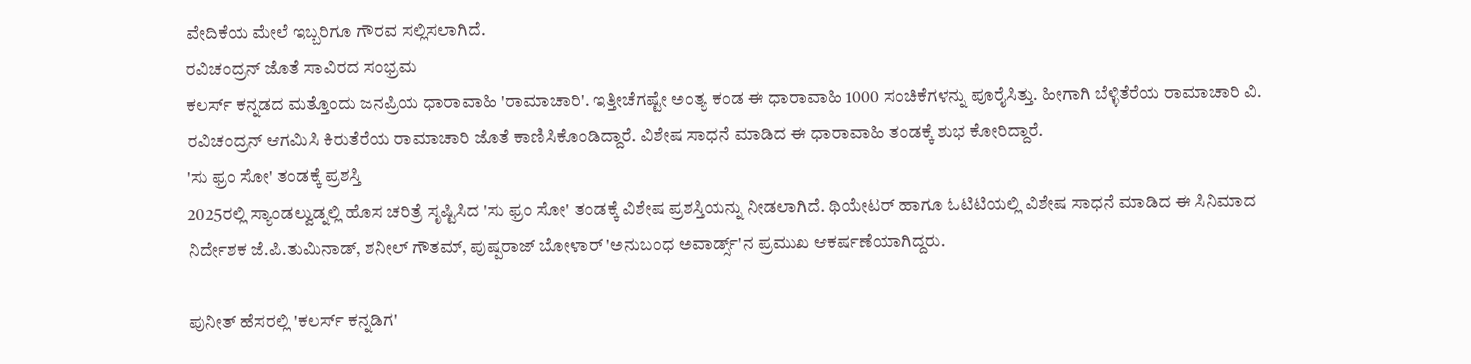ವೇದಿಕೆಯ ಮೇಲೆ ಇಬ್ಬರಿಗೂ ಗೌರವ ಸಲ್ಲಿಸಲಾಗಿದೆ.
ರವಿಚಂದ್ರನ್ ಜೊತೆ ಸಾವಿರದ ಸಂಭ್ರಮ
ಕಲರ್ಸ್ ಕನ್ನಡದ ಮತ್ತೊಂದು ಜನಪ್ರಿಯ ಧಾರಾವಾಹಿ 'ರಾಮಾಚಾರಿ'. ಇತ್ತೀಚೆಗಷ್ಟೇ ಅಂತ್ಯ ಕಂಡ ಈ ಧಾರಾವಾಹಿ 1000 ಸಂಚಿಕೆಗಳನ್ನು ಪೂರೈಸಿತ್ತು. ಹೀಗಾಗಿ ಬೆಳ್ಳಿತೆರೆಯ ರಾಮಾಚಾರಿ ವಿ. ರವಿಚಂದ್ರನ್ ಆಗಮಿಸಿ ಕಿರುತೆರೆಯ ರಾಮಾಚಾರಿ ಜೊತೆ ಕಾಣಿಸಿಕೊಂಡಿದ್ದಾರೆ. ವಿಶೇಷ ಸಾಧನೆ ಮಾಡಿದ ಈ ಧಾರಾವಾಹಿ ತಂಡಕ್ಕೆ ಶುಭ ಕೋರಿದ್ದಾರೆ.
'ಸು ಫ್ರಂ ಸೋ' ತಂಡಕ್ಕೆ ಪ್ರಶಸ್ತಿ
2025ರಲ್ಲಿ ಸ್ಯಾಂಡಲ್ವುಡ್ನಲ್ಲಿ ಹೊಸ ಚರಿತ್ರೆ ಸೃಷ್ಟಿಸಿದ 'ಸು ಫ್ರಂ ಸೋ' ತಂಡಕ್ಕೆ ವಿಶೇಷ ಪ್ರಶಸ್ತಿಯನ್ನು ನೀಡಲಾಗಿದೆ. ಥಿಯೇಟರ್ ಹಾಗೂ ಓಟಿಟಿಯಲ್ಲಿ ವಿಶೇಷ ಸಾಧನೆ ಮಾಡಿದ ಈ ಸಿನಿಮಾದ ನಿರ್ದೇಶಕ ಜೆ.ಪಿ.ತುಮಿನಾಡ್, ಶನೀಲ್ ಗೌತಮ್, ಪುಷ್ಪರಾಜ್ ಬೋಳಾರ್ 'ಅನುಬಂಧ ಅವಾರ್ಡ್ಸ್'ನ ಪ್ರಮುಖ ಆಕರ್ಷಣೆಯಾಗಿದ್ದರು.

ಪುನೀತ್ ಹೆಸರಲ್ಲಿ 'ಕಲರ್ಸ್ ಕನ್ನಡಿಗ'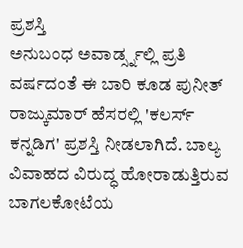ಪ್ರಶಸ್ತಿ
ಅನುಬಂಧ ಅವಾರ್ಡ್ಸ್ನಲ್ಲಿ ಪ್ರತಿ ವರ್ಷದಂತೆ ಈ ಬಾರಿ ಕೂಡ ಪುನೀತ್ ರಾಜ್ಕುಮಾರ್ ಹೆಸರಲ್ಲಿ 'ಕಲರ್ಸ್ ಕನ್ನಡಿಗ' ಪ್ರಶಸ್ತಿ ನೀಡಲಾಗಿದೆ. ಬಾಲ್ಯ ವಿವಾಹದ ವಿರುದ್ಧ ಹೋರಾಡುತ್ತಿರುವ ಬಾಗಲಕೋಟೆಯ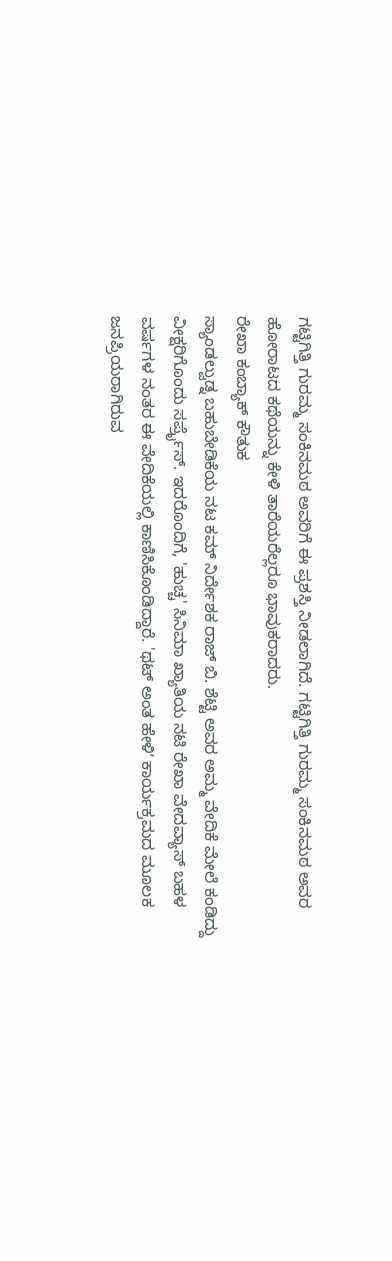ಗಟ್ಟಿಗಿತ್ತಿ ಗುರಮ್ಮ ಸಂಕಿನಮಠ ಅವರಿಗೆ ಈ ಪ್ರಶಸ್ತಿ ನೀಡಲಾಗಿದೆ. ಗಟ್ಟಿಗಿತ್ತಿ ಗುರಮ್ಮ ಸಂಕಿನಮಠ ಅವರ ಹೋರಾಟದ ಕಥೆಯನ್ನು ಕೇಳಿ ತಾರೆಯರೆಲ್ಲರೂ ಭಾವುಕರಾದರು.
ರೇಖಾ ಕಂಬ್ಯಾಕ್ ಕೌತುಕ
ಸ್ಯಾಂಡಲ್ವುಡ್ನ ಬಹುಬೇಡಿಕೆಯ ನಟ ಕಮ್ ನಿರ್ದೇಶಕ ರಾಜ್ ಬಿ. ಶೆಟ್ಟಿ ಅವರ ಅಮ್ಮ ವೇದಿಕೆ ಮೇಲೆ ಕಂಡಿದ್ದು ವೀಕ್ಷರಿಗೊಂದು ಸರ್ಪ್ರೈಸ್. ಇದರೊಂದಿಗೆ, 'ಹುಚ್ಚ' ಸಿನಿಮಾ ಖ್ಯಾತಿಯ ನಟಿ ರೇಖಾ ವೇದವ್ಯಾಸ್ ಬಹಳ ವರ್ಷಗಳ ನಂತರ ಈ ವೇದಿಕೆಯಲ್ಲಿ ಕಾಣಿಸಿಕೊಂಡಿದ್ದಾರೆ. 'ಥಟ್ ಅಂತ ಹೇಳಿʼ ಕಾರ್ಯಕ್ರಮದ ಮೂಲಕ ಜನಪ್ರಿಯರಾಗಿರುವ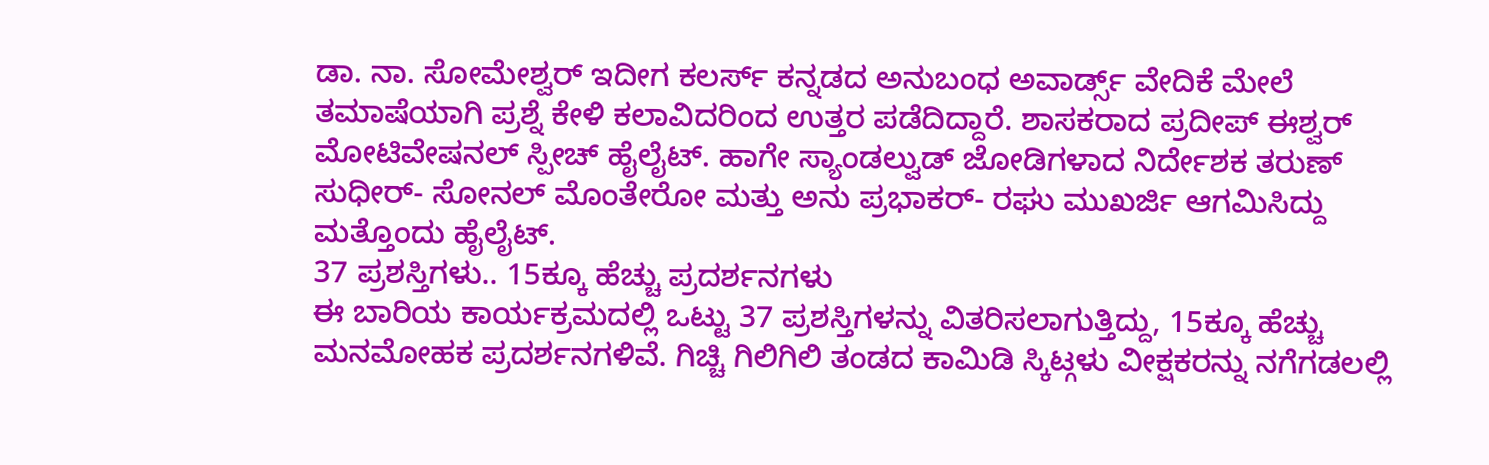ಡಾ. ನಾ. ಸೋಮೇಶ್ವರ್ ಇದೀಗ ಕಲರ್ಸ್ ಕನ್ನಡದ ಅನುಬಂಧ ಅವಾರ್ಡ್ಸ್ ವೇದಿಕೆ ಮೇಲೆ ತಮಾಷೆಯಾಗಿ ಪ್ರಶ್ನೆ ಕೇಳಿ ಕಲಾವಿದರಿಂದ ಉತ್ತರ ಪಡೆದಿದ್ದಾರೆ. ಶಾಸಕರಾದ ಪ್ರದೀಪ್ ಈಶ್ವರ್ ಮೋಟಿವೇಷನಲ್ ಸ್ಪೀಚ್ ಹೈಲೈಟ್. ಹಾಗೇ ಸ್ಯಾಂಡಲ್ವುಡ್ ಜೋಡಿಗಳಾದ ನಿರ್ದೇಶಕ ತರುಣ್ ಸುಧೀರ್- ಸೋನಲ್ ಮೊಂತೇರೋ ಮತ್ತು ಅನು ಪ್ರಭಾಕರ್- ರಘು ಮುಖರ್ಜಿ ಆಗಮಿಸಿದ್ದು ಮತ್ತೊಂದು ಹೈಲೈಟ್.
37 ಪ್ರಶಸ್ತಿಗಳು.. 15ಕ್ಕೂ ಹೆಚ್ಚು ಪ್ರದರ್ಶನಗಳು
ಈ ಬಾರಿಯ ಕಾರ್ಯಕ್ರಮದಲ್ಲಿ ಒಟ್ಟು 37 ಪ್ರಶಸ್ತಿಗಳನ್ನು ವಿತರಿಸಲಾಗುತ್ತಿದ್ದು, 15ಕ್ಕೂ ಹೆಚ್ಚು ಮನಮೋಹಕ ಪ್ರದರ್ಶನಗಳಿವೆ. ಗಿಚ್ಚಿ ಗಿಲಿಗಿಲಿ ತಂಡದ ಕಾಮಿಡಿ ಸ್ಕಿಟ್ಗಳು ವೀಕ್ಷಕರನ್ನು ನಗೆಗಡಲಲ್ಲಿ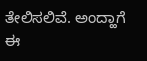ತೇಲಿಸಲಿವೆ. ಅಂದ್ಹಾಗೆ ಈ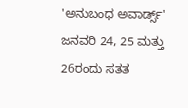'ಅನುಬಂಧ ಅವಾರ್ಡ್ಸ್' ಜನವರಿ 24, 25 ಮತ್ತು 26ರಂದು ಸತತ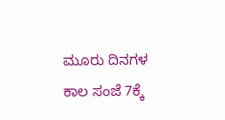ಮೂರು ದಿನಗಳ ಕಾಲ ಸಂಜೆ 7ಕ್ಕೆ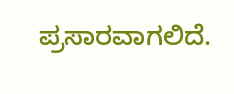ಪ್ರಸಾರವಾಗಲಿದೆ.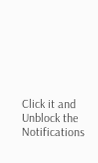Click it and Unblock the Notifications